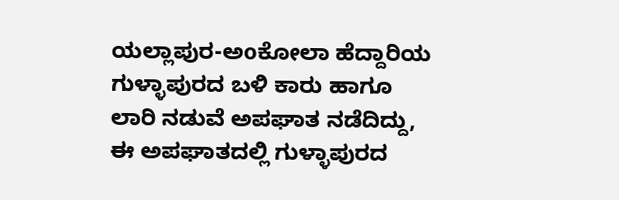ಯಲ್ಲಾಪುರ-ಅoಕೋಲಾ ಹೆದ್ದಾರಿಯ ಗುಳ್ಳಾಪುರದ ಬಳಿ ಕಾರು ಹಾಗೂ ಲಾರಿ ನಡುವೆ ಅಪಘಾತ ನಡೆದಿದ್ದು, ಈ ಅಪಘಾತದಲ್ಲಿ ಗುಳ್ಳಾಪುರದ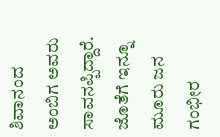ಶಿವಾನಂದ ಅಂಬಿಗ ಅವರು ಸಾವನಪ್ಪಿದ್ದಾರೆ. ಜೊತೆಗೆ ಇನ್ನೂ ಮೂರು ಜನ ಗಂಭೀರ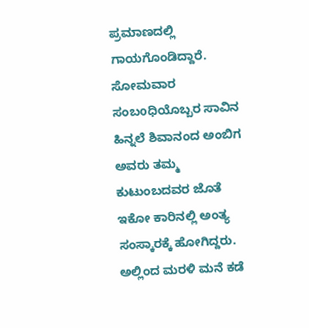ಪ್ರಮಾಣದಲ್ಲಿ ಗಾಯಗೊಂಡಿದ್ದಾರೆ.
ಸೋಮವಾರ ಸಂಬoಧಿಯೊಬ್ಬರ ಸಾವಿನ ಹಿನ್ನಲೆ ಶಿವಾನಂದ ಅಂಬಿಗ ಅವರು ತಮ್ಮ ಕುಟುಂಬದವರ ಜೊತೆ ಇಕೋ ಕಾರಿನಲ್ಲಿ ಅಂತ್ಯ ಸಂಸ್ಕಾರಕ್ಕೆ ಹೋಗಿದ್ದರು. ಅಲ್ಲಿಂದ ಮರಳಿ ಮನೆ ಕಡೆ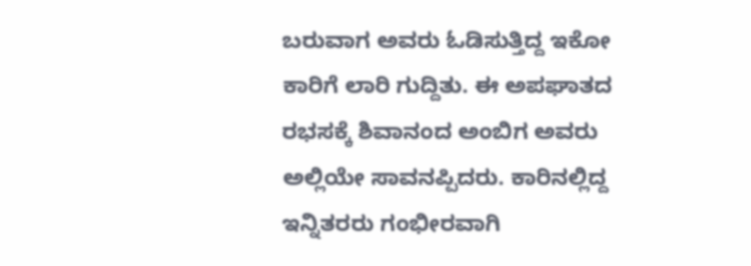ಬರುವಾಗ ಅವರು ಓಡಿಸುತ್ತಿದ್ದ ಇಕೋ ಕಾರಿಗೆ ಲಾರಿ ಗುದ್ದಿತು. ಈ ಅಪಘಾತದ ರಭಸಕ್ಕೆ ಶಿವಾನಂದ ಅಂಬಿಗ ಅವರು ಅಲ್ಲಿಯೇ ಸಾವನಪ್ಪಿದರು. ಕಾರಿನಲ್ಲಿದ್ದ ಇನ್ನಿತರರು ಗಂಭೀರವಾಗಿ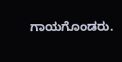ಗಾಯಗೊಂಡರು.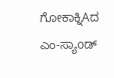ಗೋಕಾಕ್ನಿAದ ಎಂ-ಸ್ಯಾoಡ್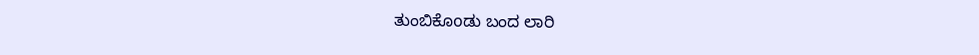ತುಂಬಿಕೊoಡು ಬಂದ ಲಾರಿ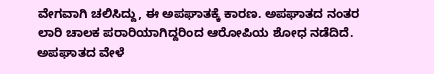ವೇಗವಾಗಿ ಚಲಿಸಿದ್ದು, ಈ ಅಪಘಾತಕ್ಕೆ ಕಾರಣ. ಅಪಘಾತದ ನಂತರ ಲಾರಿ ಚಾಲಕ ಪರಾರಿಯಾಗಿದ್ದರಿಂದ ಆರೋಪಿಯ ಶೋಧ ನಡೆದಿದೆ. ಅಪಘಾತದ ವೇಳೆ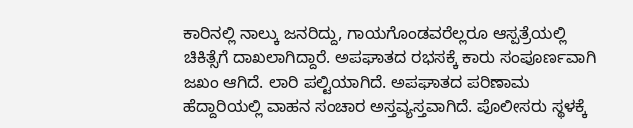ಕಾರಿನಲ್ಲಿ ನಾಲ್ಕು ಜನರಿದ್ದು, ಗಾಯಗೊಂಡವರೆಲ್ಲರೂ ಆಸ್ಪತ್ರೆಯಲ್ಲಿ ಚಿಕಿತ್ಸೆಗೆ ದಾಖಲಾಗಿದ್ದಾರೆ. ಅಪಘಾತದ ರಭಸಕ್ಕೆ ಕಾರು ಸಂಪೂರ್ಣವಾಗಿ ಜಖಂ ಆಗಿದೆ. ಲಾರಿ ಪಲ್ಟಿಯಾಗಿದೆ. ಅಪಘಾತದ ಪರಿಣಾಮ ಹೆದ್ದಾರಿಯಲ್ಲಿ ವಾಹನ ಸಂಚಾರ ಅಸ್ತವ್ಯಸ್ತವಾಗಿದೆ. ಪೊಲೀಸರು ಸ್ಥಳಕ್ಕೆ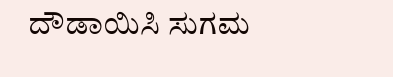ದೌಡಾಯಿಸಿ ಸುಗಮ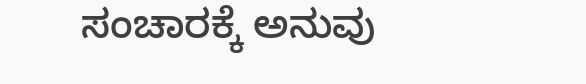ಸಂಚಾರಕ್ಕೆ ಅನುವು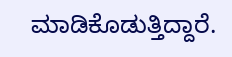ಮಾಡಿಕೊಡುತ್ತಿದ್ದಾರೆ.